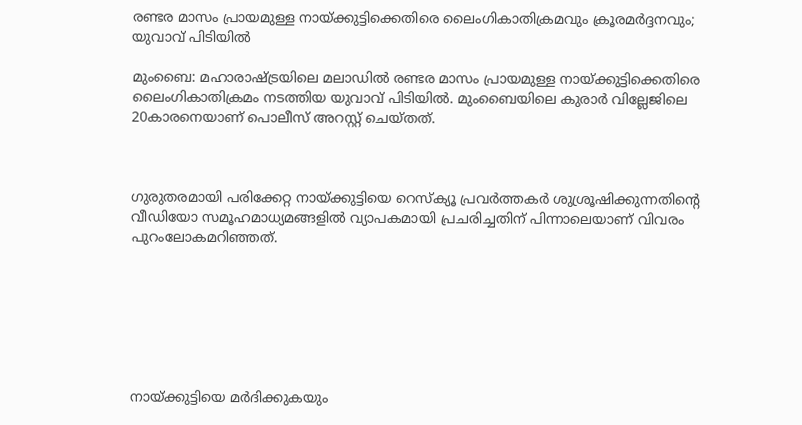രണ്ടര മാസം പ്രായമുള്ള നായ്ക്കുട്ടിക്കെതിരെ ലൈംഗികാതിക്രമവും ക്രൂരമര്‍ദ്ദനവും; യുവാവ് പിടിയില്‍

മുംബൈ: മഹാരാഷ്ട്രയിലെ മലാഡില്‍ രണ്ടര മാസം പ്രായമുള്ള നായ്ക്കുട്ടിക്കെതിരെ ലൈംഗികാതിക്രമം നടത്തിയ യുവാവ് പിടിയില്‍. മുംബൈയിലെ കുരാര്‍ വില്ലേജിലെ 20കാരനെയാണ് പൊലീസ് അറസ്റ്റ് ചെയ്തത്.



ഗുരുതരമായി പരിക്കേറ്റ നായ്ക്കുട്ടിയെ റെസ്‌ക്യൂ പ്രവര്‍ത്തകര്‍ ശുശ്രൂഷിക്കുന്നതിന്റെ വീഡിയോ സമൂഹമാധ്യമങ്ങളില്‍ വ്യാപകമായി പ്രചരിച്ചതിന് പിന്നാലെയാണ് വിവരം പുറംലോകമറിഞ്ഞത്.







നായ്ക്കുട്ടിയെ മര്‍ദിക്കുകയും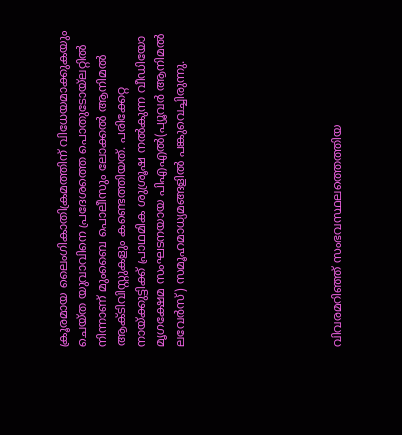ക്രൂരമായ ലൈംഗികാതിക്രമത്തിന് വിധേയമാക്കുകയും ചെയ്ത യുവാവിനെ പ്രദേശത്തെ പൊതുടോയ്‌ലറ്റില്‍ നിന്നാണ് മുംബൈ പൊലീസും ലോക്കല്‍ ആനിമല്‍ ആക്ടിവിസ്റ്റുകളും കണ്ടെത്തിയത്. പരിക്കേറ്റ നായ്ക്കുട്ടിക്ക് പ്രാഥമിക ശുശ്രൂഷ നല്‍കുന്ന വീഡിയോ മൃഗക്ഷേമ സംഘടനയായ പിഎഎല്‍(പ്യൂവര്‍ ആനിമല്‍ ലവേര്‍സ്) സമൂഹമാധ്യമങ്ങളില്‍ പങ്കുവെച്ചിരുന്നു.







വിവരമറിഞ്ഞ് സംഭവസ്ഥലത്തെത്തിയ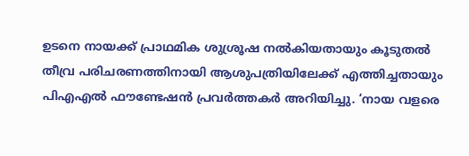ഉടനെ നായക്ക് പ്രാഥമിക ശുശ്രൂഷ നല്‍കിയതായും കൂടുതല്‍ തീവ്ര പരിചരണത്തിനായി ആശുപത്രിയിലേക്ക് എത്തിച്ചതായും പിഎഎല്‍ ഫൗണ്ടേഷന്‍ പ്രവര്‍ത്തകര്‍ അറിയിച്ചു. ‘നായ വളരെ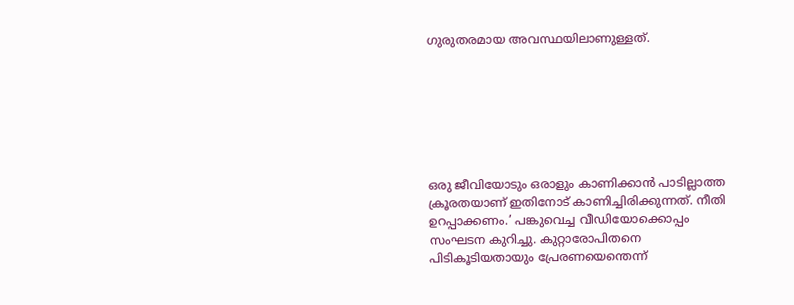ഗുരുതരമായ അവസ്ഥയിലാണുള്ളത്.







ഒരു ജീവിയോടും ഒരാളും കാണിക്കാന്‍ പാടില്ലാത്ത ക്രൂരതയാണ് ഇതിനോട് കാണിച്ചിരിക്കുന്നത്. നീതി ഉറപ്പാക്കണം.’ പങ്കുവെച്ച വീഡിയോക്കൊപ്പം സംഘടന കുറിച്ചു. കുറ്റാരോപിതനെ പിടികൂടിയതായും പ്രേരണയെന്തെന്ന്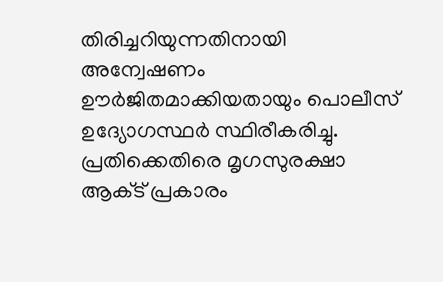തിരിച്ചറിയുന്നതിനായി അന്വേഷണം ഊര്‍ജിതമാക്കിയതായും പൊലീസ് ഉദ്യോഗസ്ഥര്‍ സ്ഥിരീകരിച്ചു. പ്രതിക്കെതിരെ മൃഗസുരക്ഷാ ആക്‌ട് പ്രകാരം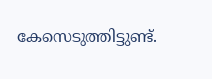കേസെടുത്തിട്ടുണ്ട്.